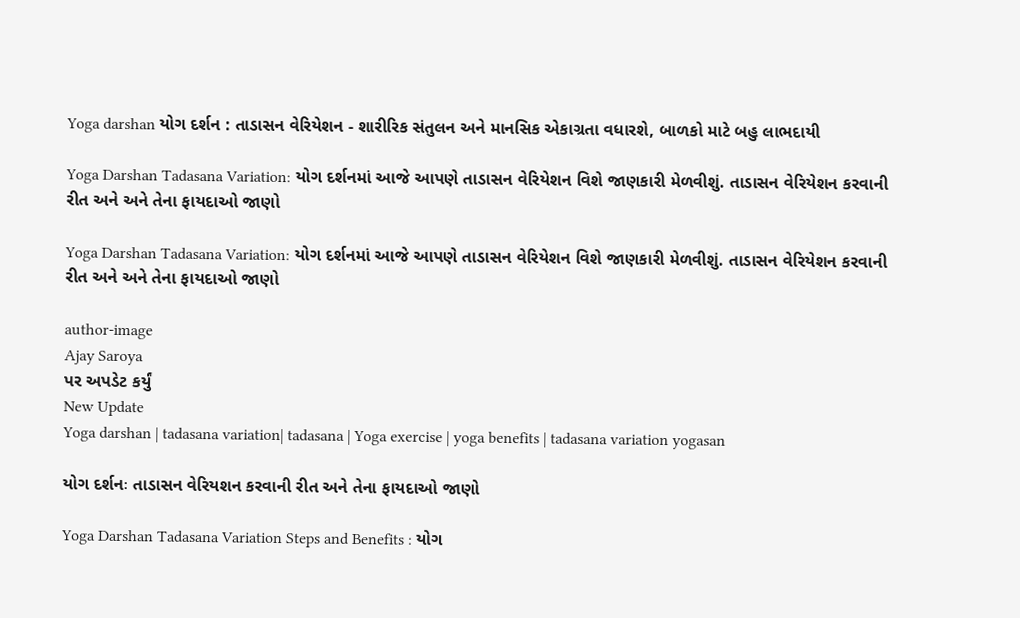Yoga darshan યોગ દર્શન : તાડાસન વેરિયેશન - શારીરિક સંતુલન અને માનસિક એકાગ્રતા વધારશે, બાળકો માટે બહુ લાભદાયી

Yoga Darshan Tadasana Variation: યોગ દર્શનમાં આજે આપણે તાડાસન વેરિયેશન વિશે જાણકારી મેળવીશું. તાડાસન વેરિયેશન કરવાની રીત અને અને તેના ફાયદાઓ જાણો

Yoga Darshan Tadasana Variation: યોગ દર્શનમાં આજે આપણે તાડાસન વેરિયેશન વિશે જાણકારી મેળવીશું. તાડાસન વેરિયેશન કરવાની રીત અને અને તેના ફાયદાઓ જાણો

author-image
Ajay Saroya
પર અપડેટ કર્યું
New Update
Yoga darshan | tadasana variation| tadasana | Yoga exercise | yoga benefits | tadasana variation yogasan

યોગ દર્શનઃ તાડાસન વેરિયશન કરવાની રીત અને તેના ફાયદાઓ જાણો

Yoga Darshan Tadasana Variation Steps and Benefits : યોગ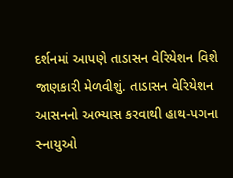દર્શનમાં આપણે તાડાસન વેરિયેશન વિશે જાણકારી મેળવીશું. તાડાસન વેરિયેશન આસનનો અભ્યાસ કરવાથી હાથ-પગના સ્નાયુઓ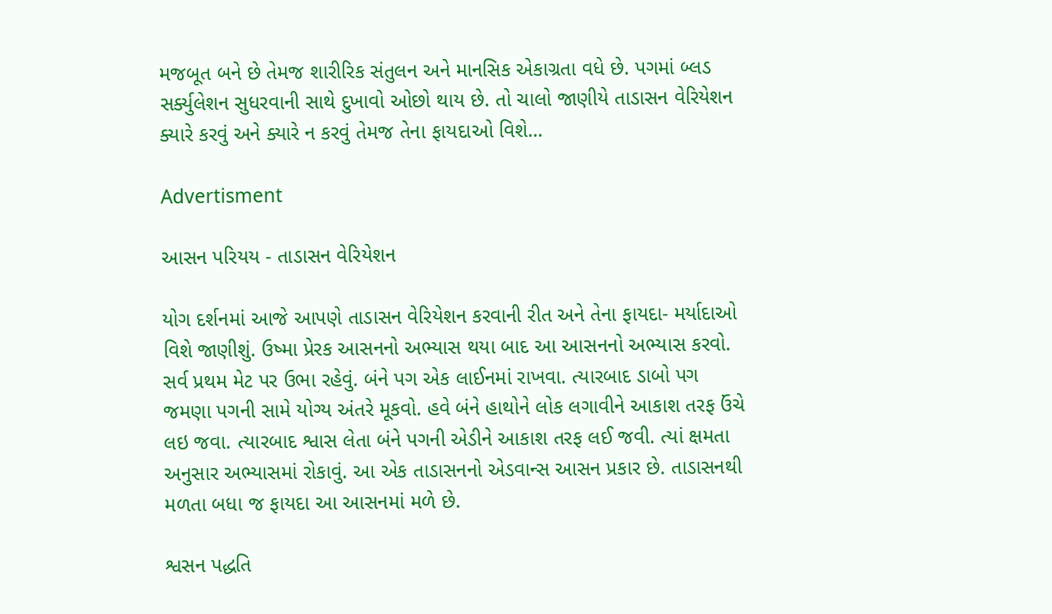મજબૂત બને છે તેમજ શારીરિક સંતુલન અને માનસિક એકાગ્રતા વધે છે. પગમાં બ્લડ સર્ક્યુલેશન સુધરવાની સાથે દુખાવો ઓછો થાય છે. તો ચાલો જાણીયે તાડાસન વેરિયેશન ક્યારે કરવું અને ક્યારે ન કરવું તેમજ તેના ફાયદાઓ વિશે…

Advertisment

આસન પરિયય - તાડાસન વેરિયેશન

યોગ દર્શનમાં આજે આપણે તાડાસન વેરિયેશન કરવાની રીત અને તેના ફાયદા- મર્યાદાઓ વિશે જાણીશું. ઉષ્મા પ્રેરક આસનનો અભ્યાસ થયા બાદ આ આસનનો અભ્યાસ કરવો. સર્વ પ્રથમ મેટ પર ઉભા રહેવું. બંને પગ એક લાઈનમાં રાખવા. ત્યારબાદ ડાબો પગ જમણા પગની સામે યોગ્ય અંતરે મૂકવો. હવે બંને હાથોને લોક લગાવીને આકાશ તરફ ઉંચે લઇ જવા. ત્યારબાદ શ્વાસ લેતા બંને પગની એડીને આકાશ તરફ લઈ જવી. ત્યાં ક્ષમતા અનુસાર અભ્યાસમાં રોકાવું. આ એક તાડાસનનો એડવાન્સ આસન પ્રકાર છે. તાડાસનથી મળતા બધા જ ફાયદા આ આસનમાં મળે છે.

શ્વસન પદ્ધતિ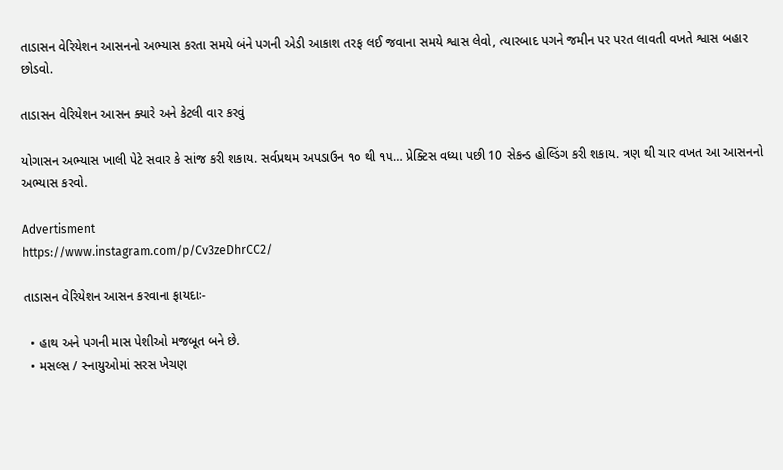તાડાસન વેરિયેશન આસનનો અભ્યાસ કરતા સમયે બંને પગની એડી આકાશ તરફ લઈ જવાના સમયે શ્વાસ લેવો, ત્યારબાદ પગને જમીન પર પરત લાવતી વખતે શ્વાસ બહાર છોડવો.

તાડાસન વેરિયેશન આસન ક્યારે અને કેટલી વાર કરવું

યોગાસન અભ્યાસ ખાલી પેટે સવાર કે સાંજ કરી શકાય. સર્વપ્રથમ અપડાઉન ૧૦ થી ૧૫… પ્રેક્ટિસ વધ્યા પછી 10 સેકન્ડ હોલ્ડિંગ કરી શકાય. ત્રણ થી ચાર વખત આ આસનનો અભ્યાસ કરવો.

Advertisment
https://www.instagram.com/p/Cv3zeDhrCC2/

તાડાસન વેરિયેશન આસન કરવાના ફાયદાઃ-

  • હાથ અને પગની માસ પેશીઓ મજબૂત બને છે.
  • મસલ્સ / સ્નાયુઓમાં સરસ ખેચણ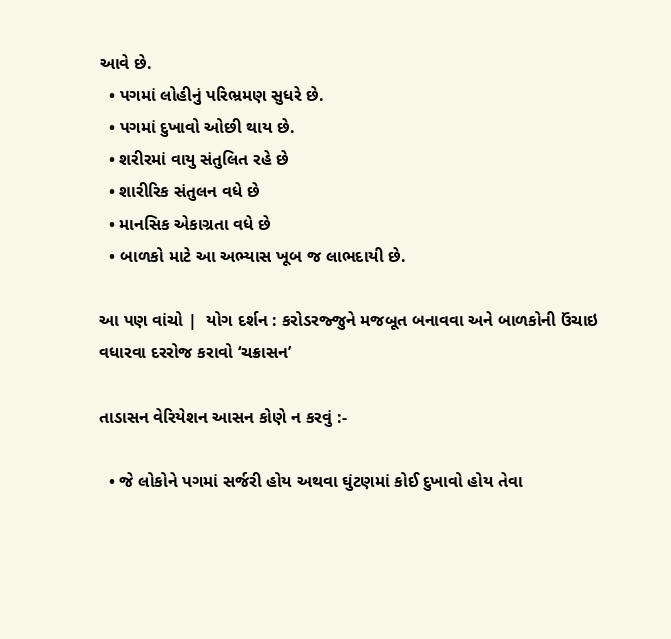આવે છે.
  • પગમાં લોહીનું પરિભ્રમણ સુધરે છે.
  • પગમાં દુખાવો ઓછી થાય છે.
  • શરીરમાં વાયુ સંતુલિત રહે છે
  • શારીરિક સંતુલન વધે છે
  • માનસિક એકાગ્રતા વધે છે
  • બાળકો માટે આ અભ્યાસ ખૂબ જ લાભદાયી છે.

આ પણ વાંચો |  યોગ દર્શન : કરોડરજ્જુને મજબૂત બનાવવા અને બાળકોની ઉંચાઇ વધારવા દરરોજ કરાવો ‘ચક્રાસન’

તાડાસન વેરિયેશન આસન કોણે ન કરવું :-

  • જે લોકોને પગમાં સર્જરી હોય અથવા ઘુંટણમાં કોઈ દુખાવો હોય તેવા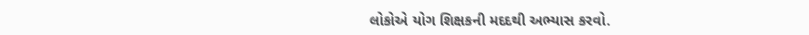લોકોએ યોગ શિક્ષકની મદદથી અભ્યાસ કરવો.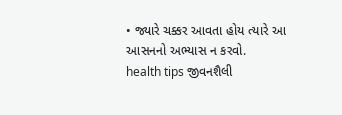• જ્યારે ચક્કર આવતા હોય ત્યારે આ આસનનો અભ્યાસ ન કરવો.
health tips જીવનશૈલી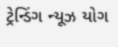ટ્રેન્ડિંગ ન્યૂઝ યોગ